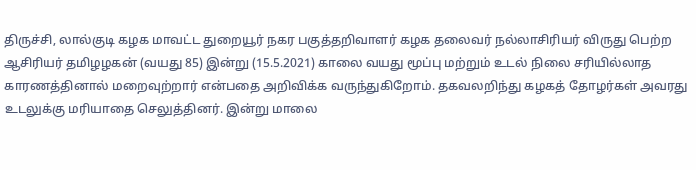திருச்சி, லால்குடி கழக மாவட்ட துறையூர் நகர பகுத்தறிவாளர் கழக தலைவர் நல்லாசிரியர் விருது பெற்ற ஆசிரியர் தமிழழகன் (வயது 85) இன்று (15.5.2021) காலை வயது மூப்பு மற்றும் உடல் நிலை சரியில்லாத காரணத்தினால் மறைவுற்றார் என்பதை அறிவிக்க வருந்துகிறோம். தகவலறிந்து கழகத் தோழர்கள் அவரது உடலுக்கு மரியாதை செலுத்தினர். இன்று மாலை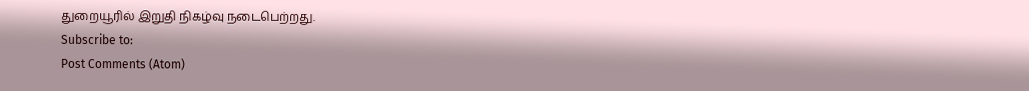துறையூரில் இறுதி நிகழ்வு நடைபெற்றது.
Subscribe to:
Post Comments (Atom)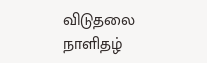விடுதலை நாளிதழ்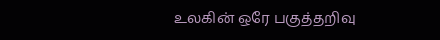உலகின் ஒரே பகுத்தறிவு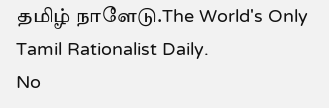தமிழ் நாளேடு.The World's Only Tamil Rationalist Daily.
No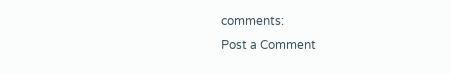comments:
Post a Comment